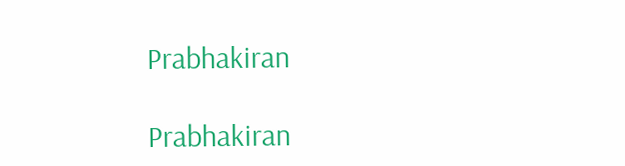Prabhakiran

Prabhakiran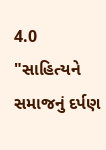4.0
"સાહિત્યને સમાજનું દર્પણ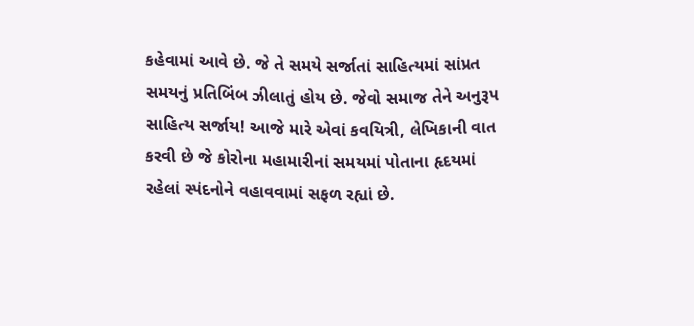કહેવામાં આવે છે. જે તે સમયે સર્જાતાં સાહિત્યમાં સાંપ્રત સમયનું પ્રતિબિંબ ઝીલાતું હોય છે. જેવો સમાજ તેને અનુરૂપ સાહિત્ય સર્જાય! આજે મારે એવાં કવયિત્રી, લેખિકાની વાત કરવી છે જે કોરોના મહામારીનાં સમયમાં પોતાના હૃદયમાં રહેલાં સ્પંદનોને વહાવવામાં સફળ રહ્યાં છે.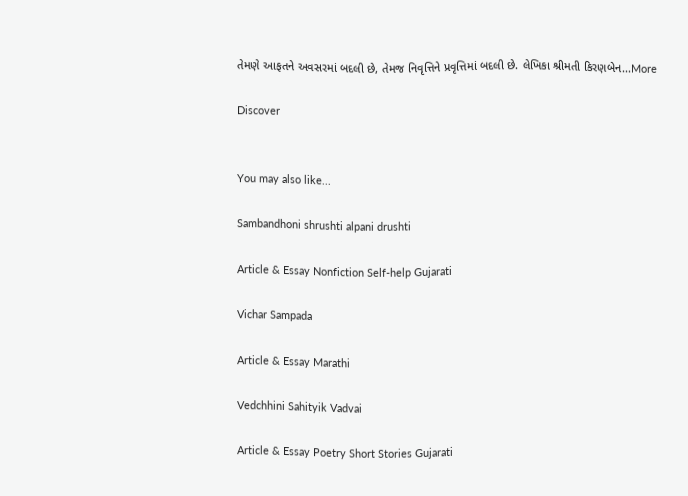તેમણે આફતને અવસરમાં બદલી છે, તેમજ નિવૃત્તિને પ્રવૃત્તિમાં બદલી છે. લેખિકા શ્રીમતી કિરણબેન...More

Discover


You may also like...

Sambandhoni shrushti alpani drushti

Article & Essay Nonfiction Self-help Gujarati

Vichar Sampada

Article & Essay Marathi

Vedchhini Sahityik Vadvai

Article & Essay Poetry Short Stories Gujarati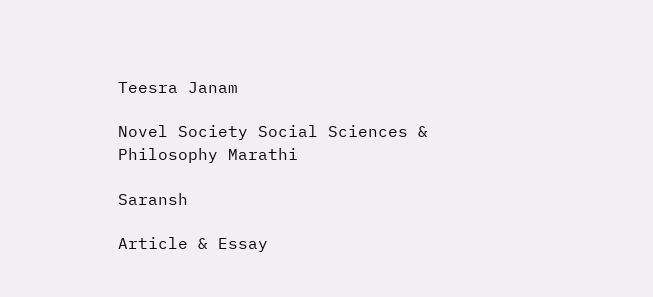Teesra Janam

Novel Society Social Sciences & Philosophy Marathi

Saransh

Article & Essay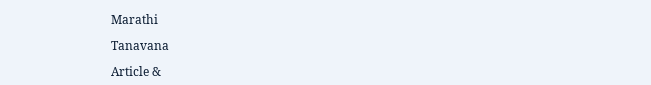Marathi

Tanavana

Article &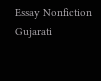Essay Nonfiction Gujarati